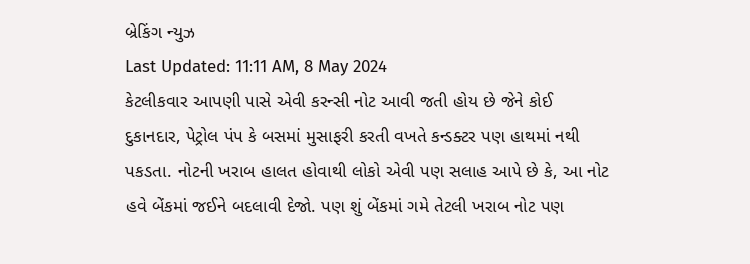બ્રેકિંગ ન્યુઝ
Last Updated: 11:11 AM, 8 May 2024
કેટલીકવાર આપણી પાસે એવી કરન્સી નોટ આવી જતી હોય છે જેને કોઈ દુકાનદાર, પેટ્રોલ પંપ કે બસમાં મુસાફરી કરતી વખતે કન્ડક્ટર પણ હાથમાં નથી પકડતા. નોટની ખરાબ હાલત હોવાથી લોકો એવી પણ સલાહ આપે છે કે, આ નોટ હવે બેંકમાં જઈને બદલાવી દેજો. પણ શું બેંકમાં ગમે તેટલી ખરાબ નોટ પણ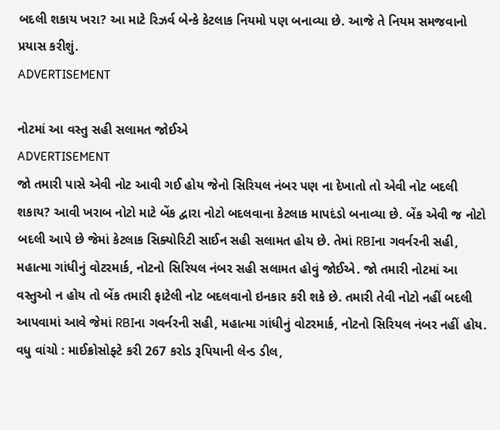બદલી શકાય ખરા? આ માટે રિઝર્વ બેન્કે કેટલાક નિયમો પણ બનાવ્યા છે. આજે તે નિયમ સમજવાનો પ્રયાસ કરીશું.
ADVERTISEMENT

નોટમાં આ વસ્તુ સહી સલામત જોઈએ
ADVERTISEMENT
જો તમારી પાસે એવી નોટ આવી ગઈ હોય જેનો સિરિયલ નંબર પણ ના દેખાતો તો એવી નોટ બદલી શકાય? આવી ખરાબ નોટો માટે બેંક દ્વારા નોટો બદલવાના કેટલાક માપદંડો બનાવ્યા છે. બેંક એવી જ નોટો બદલી આપે છે જેમાં કેટલાક સિક્યોરિટી સાઈન સહી સલામત હોય છે. તેમાં RBIના ગવર્નરની સહી, મહાત્મા ગાંધીનું વોટરમાર્ક, નોટનો સિરિયલ નંબર સહી સલામત હોવું જોઈએ. જો તમારી નોટમાં આ વસ્તુઓ ન હોય તો બેંક તમારી ફાટેલી નોટ બદલવાનો ઇનકાર કરી શકે છે. તમારી તેવી નોટો નહીં બદલી આપવામાં આવે જેમાં RBIના ગવર્નરની સહી, મહાત્મા ગાંધીનું વોટરમાર્ક, નોટનો સિરિયલ નંબર નહીં હોય.
વધુ વાંચો : માઈક્રોસોફ્ટે કરી 267 કરોડ રૂપિયાની લેન્ડ ડીલ,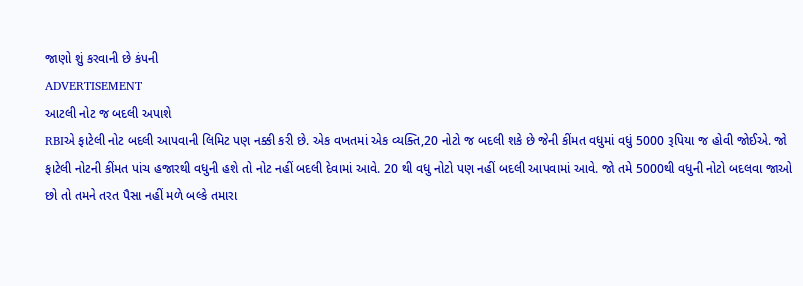જાણો શું કરવાની છે કંપની
ADVERTISEMENT
આટલી નોટ જ બદલી અપાશે
RBIએ ફાટેલી નોટ બદલી આપવાની લિમિટ પણ નક્કી કરી છે. એક વખતમાં એક વ્યક્તિ,20 નોટો જ બદલી શકે છે જેની કીંમત વધુમાં વધું 5000 રૂપિયા જ હોવી જોઈએ. જો ફાટેલી નોટની કીંમત પાંચ હજારથી વધુની હશે તો નોટ નહીં બદલી દેવામાં આવે. 20 થી વધુ નોટો પણ નહીં બદલી આપવામાં આવે. જો તમે 5000થી વધુની નોટો બદલવા જાઓ છો તો તમને તરત પૈસા નહીં મળે બલ્કે તમારા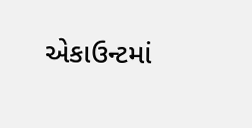એકાઉન્ટમાં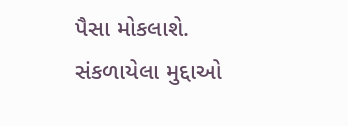પૈસા મોકલાશે.
સંકળાયેલા મુદ્દાઓ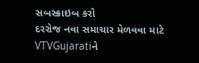સબસ્ક્રાઇબ કરો
દરરોજ નવા સમાચાર મેળવવા માટે VTVGujaratiને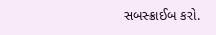સબસ્ક્રાઈબ કરો.